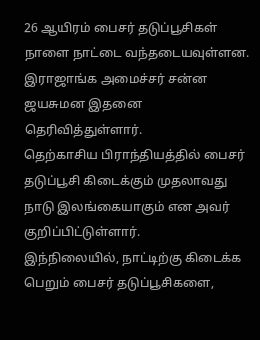26 ஆயிரம் பைசர் தடுப்பூசிகள் நாளை நாட்டை வந்தடையவுள்ளன.
இராஜாங்க அமைச்சர் சன்ன ஜயசுமன இதனை தெரிவித்துள்ளார்.
தெற்காசிய பிராந்தியத்தில் பைசர் தடுப்பூசி கிடைக்கும் முதலாவது நாடு இலங்கையாகும் என அவர் குறிப்பிட்டுள்ளார்.
இந்நிலையில், நாட்டிற்கு கிடைக்க பெறும் பைசர் தடுப்பூசிகளை,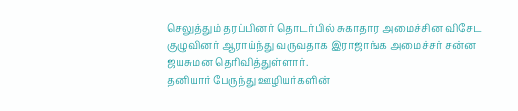செலுத்தும் தரப்பினர் தொடர்பில் சுகாதார அமைச்சின விசேட குழுவினர் ஆராய்ந்து வருவதாக இராஜாங்க அமைச்சர் சன்ன ஜயசுமன தெரிவித்துள்ளார்.
தனியார் பேருந்து ஊழியர்களின்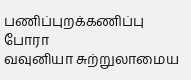பணிப்புறக்கணிப்பு போரா
வவுனியா சுற்றுலாமைய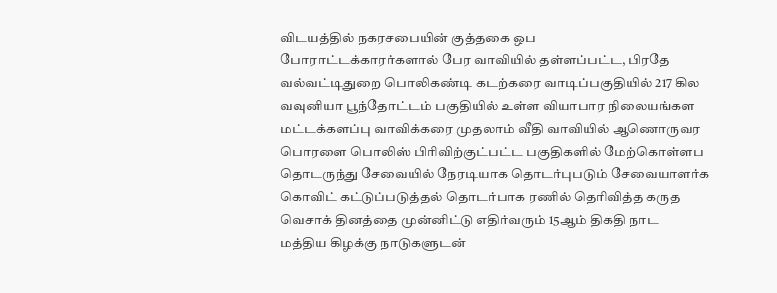விடயத்தில் நகரசபையின் குத்தகை ஒப
போராட்டக்காரர்களால் பேர வாவியில் தள்ளப்பட்ட, பிரதே
வல்வட்டிதுறை பொலிகண்டி கடற்கரை வாடிப்பகுதியில் 217 கில
வவுனியா பூந்தோட்டம் பகுதியில் உள்ள வியாபார நிலையங்கள
மட்டக்களப்பு வாவிக்கரை முதலாம் வீதி வாவியில் ஆணொருவர
பொரளை பொலிஸ் பிரிவிற்குட்பட்ட பகுதிகளில் மேற்கொள்ளப
தொடருந்து சேவையில் நேரடியாக தொடர்புபடும் சேவையாளர்க
கொவிட் கட்டுப்படுத்தல் தொடர்பாக ரணில் தெரிவித்த கருத
வெசாக் தினத்தை முன்னிட்டு எதிர்வரும் 15ஆம் திகதி நாட
மத்திய கிழக்கு நாடுகளுடன்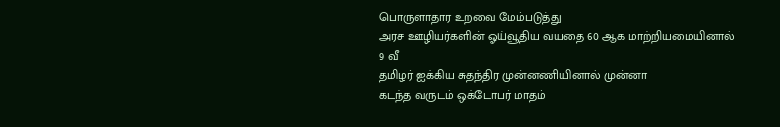பொருளாதார உறவை மேம்படுத்து
அரச ஊழியர்களின் ஓய்வூதிய வயதை 60 ஆக மாற்றியமையினால் 9 வீ
தமிழர் ஐக்கிய சுதந்திர முன்னணியினால் முன்னா
கடந்த வருடம் ஒக்டோபர் மாதம்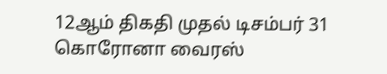12ஆம் திகதி முதல் டிசம்பர் 31
கொரோனா வைரஸ்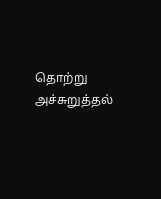தொற்று அச்சுறுத்தல்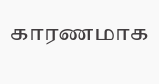காரணமாக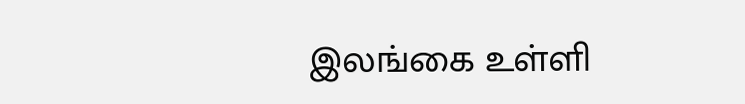இலங்கை உள்ளி